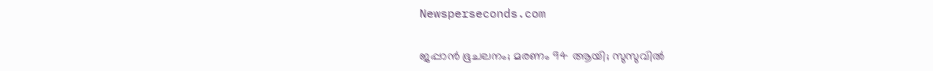Newsperseconds.com

ജപ്പാന്‍ ഭൂചലനം; മരണം 94 ആയി; സുസുവില്‍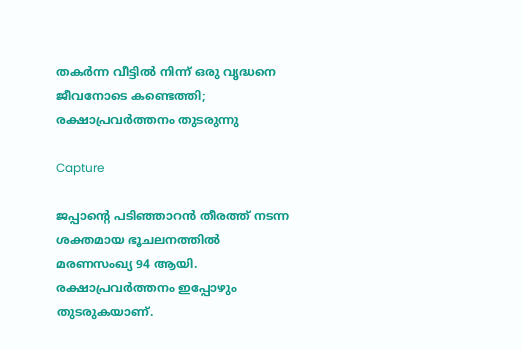തകര്‍ന്ന വീട്ടില്‍ നിന്ന് ഒരു വൃദ്ധനെ ജീവനോടെ കണ്ടെത്തി; രക്ഷാപ്രവര്‍ത്തനം തുടരുന്നു

Capture

ജപ്പാന്റെ പടിഞ്ഞാറന്‍ തീരത്ത് നടന്ന ശക്തമായ ഭൂചലനത്തില്‍ മരണസംഖ്യ 94 ആയി. രക്ഷാപ്രവര്‍ത്തനം ഇപ്പോഴും തുടരുകയാണ്.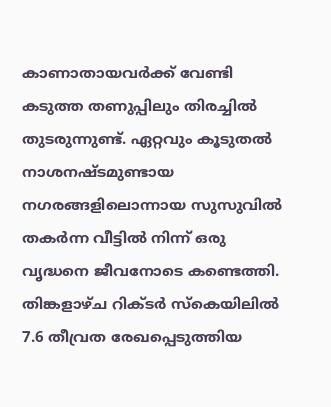കാണാതായവര്‍ക്ക് വേണ്ടി കടുത്ത തണുപ്പിലും തിരച്ചില്‍ തുടരുന്നുണ്ട്. ഏറ്റവും കൂടുതല്‍ നാശനഷ്ടമുണ്ടായ നഗരങ്ങളിലൊന്നായ സുസുവില്‍ തകര്‍ന്ന വീട്ടില്‍ നിന്ന് ഒരു വൃദ്ധനെ ജീവനോടെ കണ്ടെത്തി. തിങ്കളാഴ്ച റിക്ടര്‍ സ്‌കെയിലില്‍ 7.6 തീവ്രത രേഖപ്പെടുത്തിയ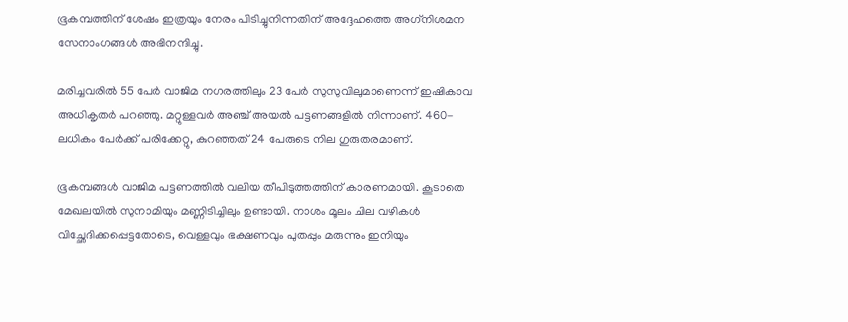ഭൂകമ്പത്തിന് ശേഷം ഇത്രയും നേരം പിടിച്ചുനിന്നതിന് അദ്ദേഹത്തെ അഗ്‌നിശമന സേനാംഗങ്ങള്‍ അഭിനന്ദിച്ചു.

മരിച്ചവരില്‍ 55 പേര്‍ വാജിമ നഗരത്തിലും 23 പേര്‍ സുസുവിലുമാണെന്ന് ഇഷികാവ അധികൃതര്‍ പറഞ്ഞു. മറ്റുള്ളവര്‍ അഞ്ച് അയല്‍ പട്ടണങ്ങളില്‍ നിന്നാണ്. 460-ലധികം പേര്‍ക്ക് പരിക്കേറ്റു, കുറഞ്ഞത് 24 പേരുടെ നില ഗുരുതരമാണ്.

ഭൂകമ്പങ്ങള്‍ വാജിമ പട്ടണത്തില്‍ വലിയ തീപിടുത്തത്തിന് കാരണമായി. കൂടാതെ മേഖലയില്‍ സുനാമിയും മണ്ണിടിച്ചിലും ഉണ്ടായി. നാശം മൂലം ചില വഴികള്‍ വിച്ഛേദിക്കപ്പെട്ടതോടെ, വെള്ളവും ഭക്ഷണവും പുതപ്പും മരുന്നും ഇനിയും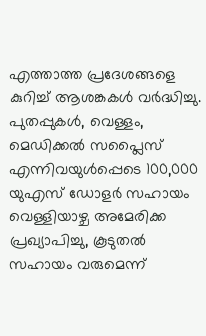എത്താത്ത പ്രദേശങ്ങളെ കുറിച്ച് ആശങ്കകള്‍ വര്‍ദ്ധിച്ചു. പുതപ്പുകള്‍, വെള്ളം, മെഡിക്കല്‍ സപ്ലൈസ് എന്നിവയുള്‍പ്പെടെ 100,000 യുഎസ് ഡോളര്‍ സഹായം വെള്ളിയാഴ്ച അമേരിക്ക പ്രഖ്യാപിച്ചു, കൂടുതല്‍ സഹായം വരുമെന്ന്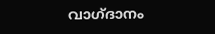വാഗ്ദാനം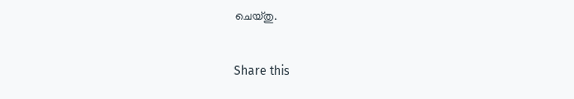ചെയ്തു.

Share this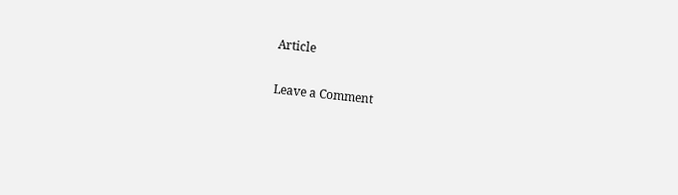Article

Leave a Comment